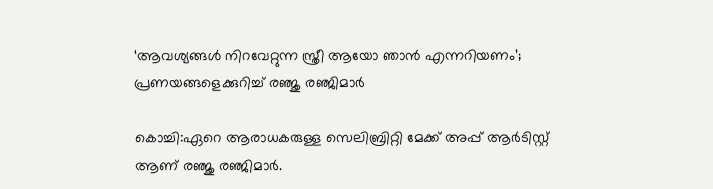‘ആവശ്യങ്ങള്‍ നിറവേറ്റുന്ന സ്ത്രീ ആയോ ഞാന്‍ എന്നറിയണം’; പ്രണയങ്ങളെക്കുറിച്ച് രഞ്ജു രഞ്ജിമാര്‍

കൊച്ചി:ഏറെ ആരാധകരുള്ള സെലിബ്രിറ്റി മേക്ക് അപ്പ് ആര്‍ടിസ്റ്റ് ആണ് രഞ്ജു രഞ്ജിമാര്‍.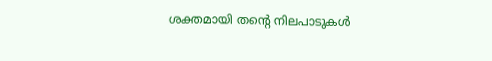ശക്തമായി തന്റെ നിലപാടുകള്‍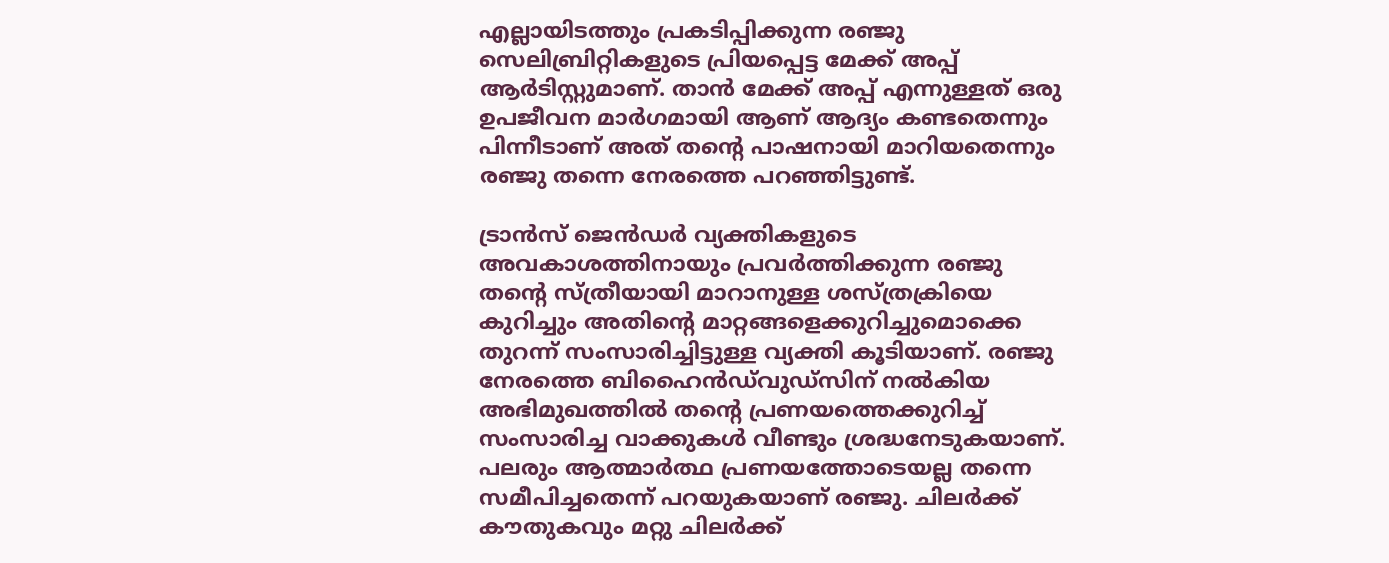എല്ലായിടത്തും പ്രകടിപ്പിക്കുന്ന രഞ്ജു സെലിബ്രിറ്റികളുടെ പ്രിയപ്പെട്ട മേക്ക് അപ്പ് ആര്‍ടിസ്റ്റുമാണ്. താന്‍ മേക്ക് അപ്പ് എന്നുള്ളത് ഒരു ഉപജീവന മാര്‍ഗമായി ആണ് ആദ്യം കണ്ടതെന്നും പിന്നീടാണ് അത് തന്റെ പാഷനായി മാറിയതെന്നും രഞ്ജു തന്നെ നേരത്തെ പറഞ്ഞിട്ടുണ്ട്.

ട്രാന്‍സ് ജെന്‍ഡര്‍ വ്യക്തികളുടെ അവകാശത്തിനായും പ്രവര്‍ത്തിക്കുന്ന രഞ്ജു തന്റെ സ്ത്രീയായി മാറാനുള്ള ശസ്ത്രക്രിയെ കുറിച്ചും അതിന്റെ മാറ്റങ്ങളെക്കുറിച്ചുമൊക്കെ തുറന്ന് സംസാരിച്ചിട്ടുള്ള വ്യക്തി കൂടിയാണ്. രഞ്ജു നേരത്തെ ബിഹൈന്‍ഡ്‌വുഡ്‌സിന് നല്‍കിയ അഭിമുഖത്തില്‍ തന്റെ പ്രണയത്തെക്കുറിച്ച് സംസാരിച്ച വാക്കുകള്‍ വീണ്ടും ശ്രദ്ധനേടുകയാണ്. പലരും ആത്മാര്‍ത്ഥ പ്രണയത്തോടെയല്ല തന്നെ സമീപിച്ചതെന്ന് പറയുകയാണ് രഞ്ജു. ചിലര്‍ക്ക് കൗതുകവും മറ്റു ചിലര്‍ക്ക്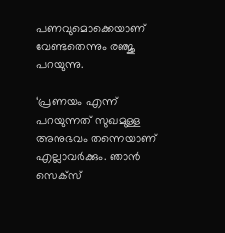പണവുമൊക്കെയാണ് വേണ്ടതെന്നും രഞ്ജു പറയുന്നു.

‘പ്രണയം എന്ന് പറയുന്നത് സുഖമുള്ള അനുഭവം തന്നെയാണ് എല്ലാവര്‍ക്കും. ഞാന്‍ സെക്‌സ്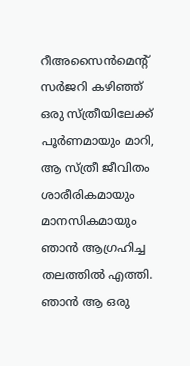റീഅസൈന്‍മെന്റ് സര്‍ജറി കഴിഞ്ഞ് ഒരു സ്ത്രീയിലേക്ക് പൂര്‍ണമായും മാറി, ആ സ്ത്രീ ജീവിതം ശാരീരികമായും മാനസികമായും ഞാന്‍ ആഗ്രഹിച്ച തലത്തില്‍ എത്തി. ഞാന്‍ ആ ഒരു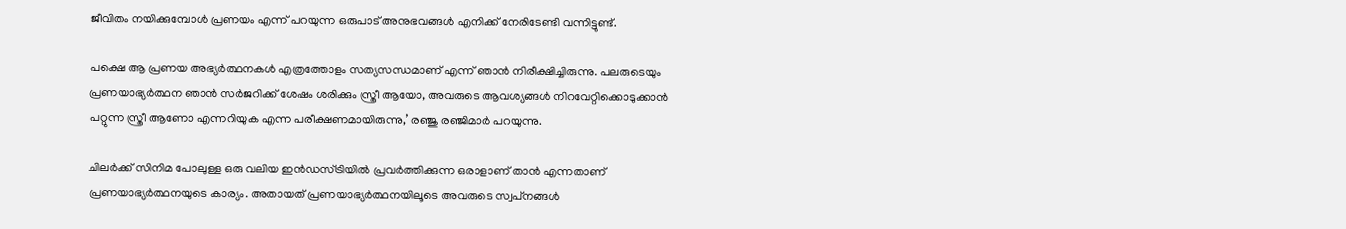ജീവിതം നയിക്കുമ്പോള്‍ പ്രണയം എന്ന് പറയുന്ന ഒരുപാട് അനുഭവങ്ങള്‍ എനിക്ക് നേരിടേണ്ടി വന്നിട്ടുണ്ട്.

പക്ഷെ ആ പ്രണയ അഭ്യര്‍ത്ഥനകള്‍ എത്രത്തോളം സത്യസന്ധമാണ് എന്ന് ഞാന്‍ നിരീക്ഷിച്ചിരുന്നു. പലരുടെയും പ്രണയാഭ്യര്‍ത്ഥന ഞാന്‍ സര്‍ജറിക്ക് ശേഷം ശരിക്കും സ്ത്രീ ആയോ, അവരുടെ ആവശ്യങ്ങള്‍ നിറവേറ്റിക്കൊടുക്കാന്‍ പറ്റുന്ന സ്ത്രീ ആണോ എന്നറിയുക എന്ന പരീക്ഷണമായിരുന്നു,’ രഞ്ജു രഞ്ജിമാര്‍ പറയുന്നു.

ചിലര്‍ക്ക് സിനിമ പോലുള്ള ഒരു വലിയ ഇന്‍ഡസ്ട്രിയില്‍ പ്രവര്‍ത്തിക്കുന്ന ഒരാളാണ് താന്‍ എന്നതാണ് പ്രണയാഭ്യര്‍ത്ഥനയുടെ കാര്യം. അതായത് പ്രണയാഭ്യര്‍ത്ഥനയിലൂടെ അവരുടെ സ്വപ്‌നങ്ങള്‍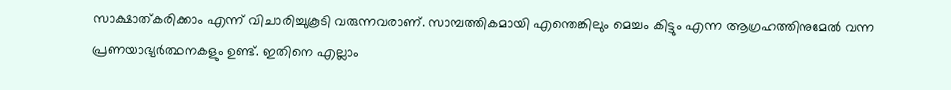സാക്ഷാത്കരിക്കാം എന്ന് വിചാരിച്ചുകൂടി വരുന്നവരാണ്. സാമ്പത്തികമായി എന്തെങ്കിലും മെച്ചം കിട്ടും എന്ന ആഗ്രഹത്തിനുമേല്‍ വന്ന പ്രണയാഭ്യര്‍ത്ഥനകളും ഉണ്ട്. ഇതിനെ എല്ലാം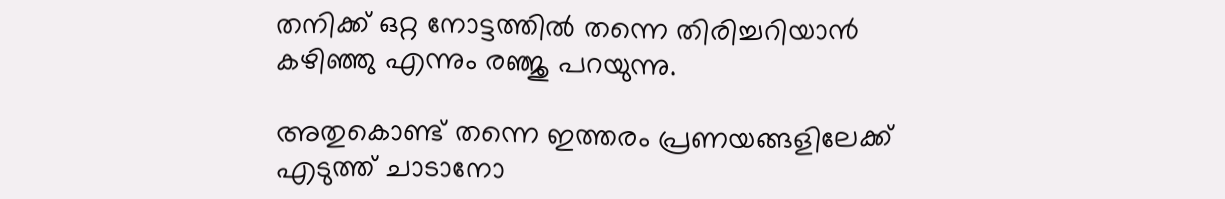തനിക്ക് ഒറ്റ നോട്ടത്തില്‍ തന്നെ തിരിച്ചറിയാന്‍ കഴിഞ്ഞു എന്നും രഞ്ജു പറയുന്നു.

അതുകൊണ്ട് തന്നെ ഇത്തരം പ്രണയങ്ങളിലേക്ക് എടുത്ത് ചാടാനോ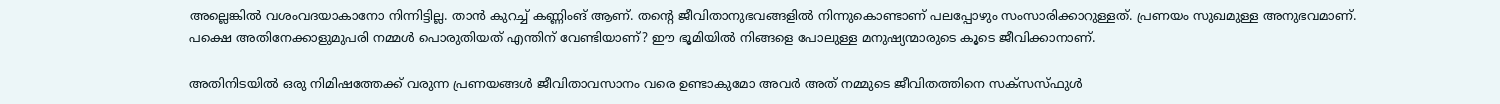അല്ലെങ്കില്‍ വശംവദയാകാനോ നിന്നിട്ടില്ല. താന്‍ കുറച്ച് കണ്ണിംങ് ആണ്. തന്റെ ജീവിതാനുഭവങ്ങളില്‍ നിന്നുകൊണ്ടാണ് പലപ്പോഴും സംസാരിക്കാറുള്ളത്. പ്രണയം സുഖമുള്ള അനുഭവമാണ്. പക്ഷെ അതിനേക്കാളുമുപരി നമ്മള്‍ പൊരുതിയത് എന്തിന് വേണ്ടിയാണ്? ഈ ഭൂമിയില്‍ നിങ്ങളെ പോലുള്ള മനുഷ്യന്മാരുടെ കൂടെ ജീവിക്കാനാണ്.

അതിനിടയില്‍ ഒരു നിമിഷത്തേക്ക് വരുന്ന പ്രണയങ്ങള്‍ ജീവിതാവസാനം വരെ ഉണ്ടാകുമോ അവര്‍ അത് നമ്മുടെ ജീവിതത്തിനെ സക്‌സസ്ഫുള്‍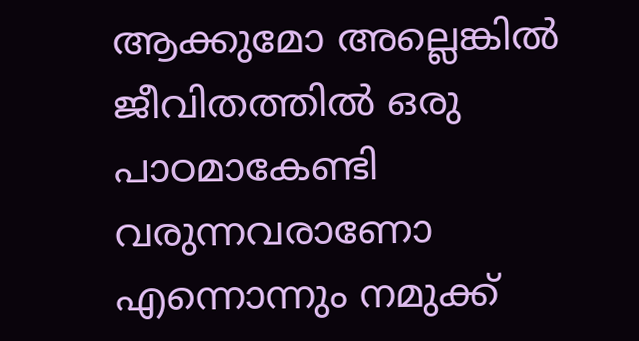ആക്കുമോ അല്ലെങ്കില്‍ ജീവിതത്തില്‍ ഒരു പാഠമാകേണ്ടി വരുന്നവരാണോ എന്നൊന്നും നമുക്ക്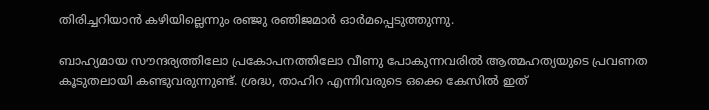തിരിച്ചറിയാന്‍ കഴിയില്ലെന്നും രഞ്ജു രഞിജമാര്‍ ഓര്‍മപ്പെടുത്തുന്നു.

ബാഹ്യമായ സൗന്ദര്യത്തിലോ പ്രകോപനത്തിലോ വീണു പോകുന്നവരില്‍ ആത്മഹത്യയുടെ പ്രവണത കൂടുതലായി കണ്ടുവരുന്നുണ്ട്. ശ്രദ്ധ, താഹിറ എന്നിവരുടെ ഒക്കെ കേസില്‍ ഇത്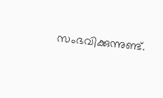സംഭവിക്കുന്നുണ്ട്.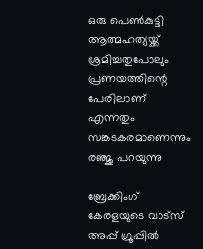ഒരു പെണ്‍കുട്ടി ആത്മഹത്യയ്ക്ക് ശ്രമിച്ചതുപോലും പ്രണയത്തിന്റെ പേരിലാണ് എന്നതും സങ്കടകരമാണെന്നും രഞ്ജു പറയുന്നു

ബ്രേക്കിംഗ് കേരളയുടെ വാട്സ് അപ്പ് ഗ്രൂപ്പിൽ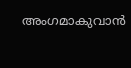അംഗമാകുവാൻ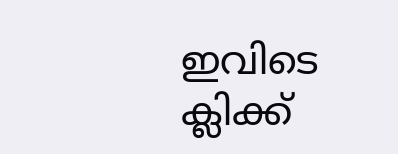ഇവിടെ ക്ലിക്ക്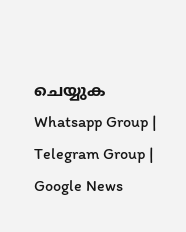ചെയ്യുക Whatsapp Group | Telegram Group | Google News